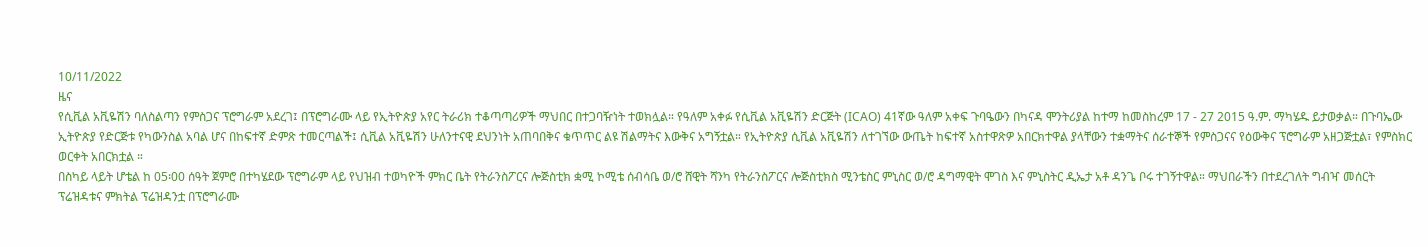10/11/2022
ዜና
የሲቪል አቪዬሽን ባለስልጣን የምስጋና ፕሮግራም አደረገ፤ በፕሮግራሙ ላይ የኢትዮጵያ አየር ትራሪክ ተቆጣጣሪዎች ማህበር በተጋባዥነት ተወክሏል። የዓለም አቀፉ የሲቪል አቪዬሽን ድርጅት (ICAO) 41ኛው ዓለም አቀፍ ጉባዔውን በካናዳ ሞንትሪያል ከተማ ከመስከረም 17 - 27 2015 ዓ.ም. ማካሄዱ ይታወቃል። በጉባኤው ኢትዮጵያ የድርጅቱ የካውንስል አባል ሆና በከፍተኛ ድምጽ ተመርጣልች፤ ሲቪል አቪዬሽን ሁለንተናዊ ደህንነት አጠባበቅና ቁጥጥር ልዩ ሽልማትና እውቅና አግኝቷል። የኢትዮጵያ ሲቪል አቪዬሽን ለተገኘው ውጤት ከፍተኛ አስተዋጽዎ አበርክተዋል ያላቸውን ተቋማትና ሰራተኞች የምስጋናና የዕውቅና ፕሮግራም አዘጋጅቷል፣ የምስክር ወርቀት አበርክቷል ።
በስካይ ላይት ሆቴል ከ 05፡00 ሰዓት ጀምሮ በተካሄደው ፕሮግራም ላይ የህዝብ ተወካዮች ምክር ቤት የትራንስፖርና ሎጅስቲክ ቋሚ ኮሚቴ ሰብሳቤ ወ/ሮ ሸዊት ሻንካ የትራንስፖርና ሎጅስቲክስ ሚንቴስር ምኒስር ወ/ሮ ዳግማዊት ሞገስ እና ምኒስትር ዲኤታ አቶ ዳንጌ ቦሩ ተገኝተዋል። ማህበራችን በተደረገለት ግብዣ መሰርት ፕሬዝዳቱና ምክትል ፕሬዝዳንቷ በፕሮግራሙ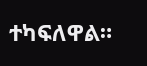ተካፍለዋል።